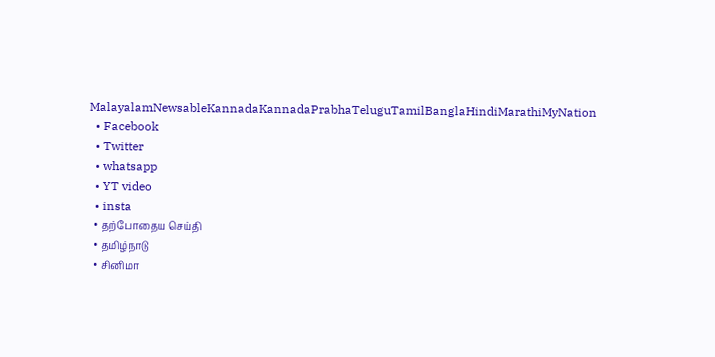MalayalamNewsableKannadaKannadaPrabhaTeluguTamilBanglaHindiMarathiMyNation
  • Facebook
  • Twitter
  • whatsapp
  • YT video
  • insta
  • தற்போதைய செய்தி
  • தமிழ்நாடு
  • சினிமா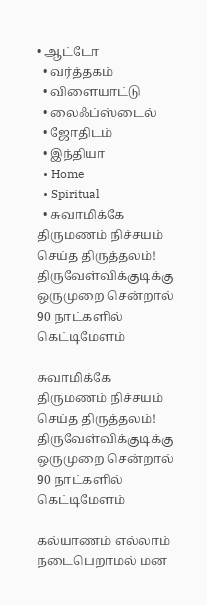• ஆட்டோ
  • வர்த்தகம்
  • விளையாட்டு
  • லைஃப்ஸ்டைல்
  • ஜோதிடம்
  • இந்தியா
  • Home
  • Spiritual
  • சுவாமிக்கே திருமணம் நிச்சயம் செய்த திருத்தலம்! திருவேள்விக்குடிக்கு ஒருமுறை சென்றால் 90 நாட்களில் கெட்டிமேளம்

சுவாமிக்கே திருமணம் நிச்சயம் செய்த திருத்தலம்! திருவேள்விக்குடிக்கு ஒருமுறை சென்றால் 90 நாட்களில் கெட்டிமேளம்

கல்யாணம் எல்லாம் நடைபெறாமல் மன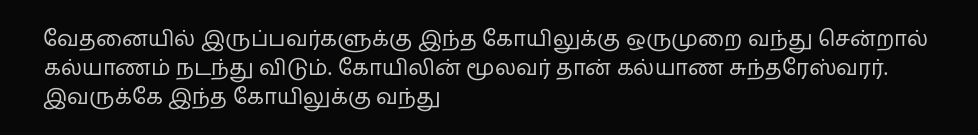வேதனையில் இருப்பவர்களுக்கு இந்த கோயிலுக்கு ஒருமுறை வந்து சென்றால் கல்யாணம் நடந்து விடும். கோயிலின் மூலவர் தான் கல்யாண சுந்தரேஸ்வரர். இவருக்கே இந்த கோயிலுக்கு வந்து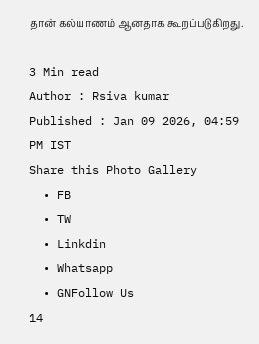தான் கல்யாணம் ஆனதாக கூறப்படுகிறது.

3 Min read
Author : Rsiva kumar
Published : Jan 09 2026, 04:59 PM IST
Share this Photo Gallery
  • FB
  • TW
  • Linkdin
  • Whatsapp
  • GNFollow Us
14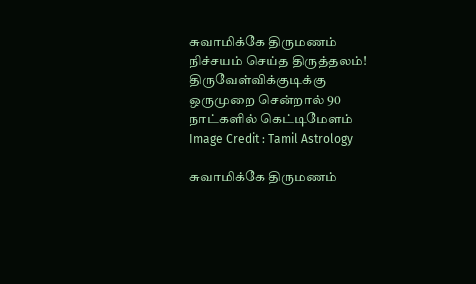சுவாமிக்கே திருமணம் நிச்சயம் செய்த திருத்தலம்! திருவேள்விக்குடிக்கு ஒருமுறை சென்றால் 90 நாட்களில் கெட்டிமேளம்
Image Credit : Tamil Astrology

சுவாமிக்கே திருமணம்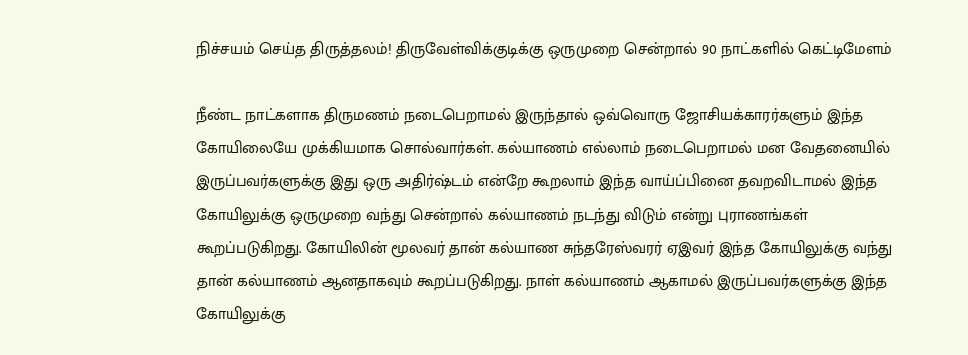நிச்சயம் செய்த திருத்தலம்! திருவேள்விக்குடிக்கு ஒருமுறை சென்றால் 90 நாட்களில் கெட்டிமேளம்

நீண்ட நாட்களாக திருமணம் நடைபெறாமல் இருந்தால் ஒவ்வொரு ஜோசியக்காரர்களும் இந்த கோயிலையே முக்கியமாக சொல்வார்கள். கல்யாணம் எல்லாம் நடைபெறாமல் மன வேதனையில் இருப்பவர்களுக்கு இது ஒரு அதிர்ஷ்டம் என்றே கூறலாம் இந்த வாய்ப்பினை தவறவிடாமல் இந்த கோயிலுக்கு ஒருமுறை வந்து சென்றால் கல்யாணம் நடந்து விடும் என்று புராணங்கள் கூறப்படுகிறது. கோயிலின் மூலவர் தான் கல்யாண சுந்தரேஸ்வரர் ஏஇவர் இந்த கோயிலுக்கு வந்து தான் கல்யாணம் ஆனதாகவும் கூறப்படுகிறது. நாள் கல்யாணம் ஆகாமல் இருப்பவர்களுக்கு இந்த கோயிலுக்கு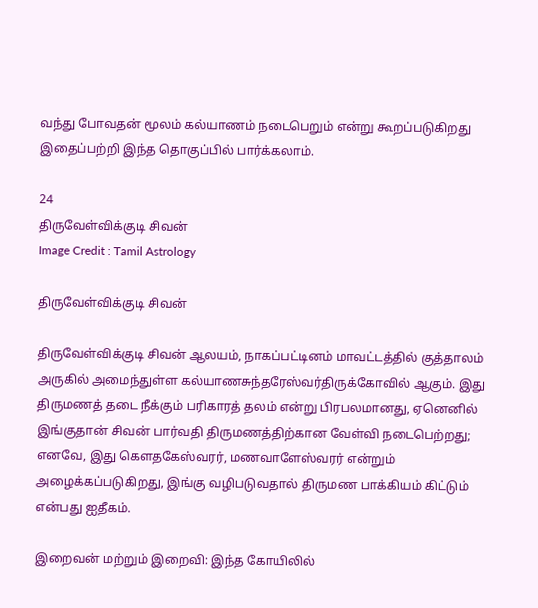வந்து போவதன் மூலம் கல்யாணம் நடைபெறும் என்று கூறப்படுகிறது இதைப்பற்றி இந்த தொகுப்பில் பார்க்கலாம்.

24
திருவேள்விக்குடி சிவன்
Image Credit : Tamil Astrology

திருவேள்விக்குடி சிவன்

திருவேள்விக்குடி சிவன் ஆலயம், நாகப்பட்டினம் மாவட்டத்தில் குத்தாலம் அருகில் அமைந்துள்ள கல்யாணசுந்தரேஸ்வர்திருக்கோவில் ஆகும். இது திருமணத் தடை நீக்கும் பரிகாரத் தலம் என்று பிரபலமானது, ஏனெனில் இங்குதான் சிவன் பார்வதி திருமணத்திற்கான வேள்வி நடைபெற்றது; எனவே, இது கௌதகேஸ்வரர், மணவாளேஸ்வரர் என்றும் அழைக்கப்படுகிறது, இங்கு வழிபடுவதால் திருமண பாக்கியம் கிட்டும் என்பது ஐதீகம்.

இறைவன் மற்றும் இறைவி: இந்த கோயிலில்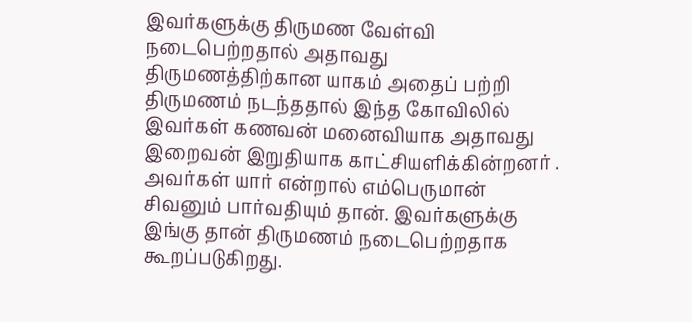இவர்களுக்கு திருமண வேள்வி நடைபெற்றதால் அதாவது திருமணத்திற்கான யாகம் அதைப் பற்றி திருமணம் நடந்ததால் இந்த கோவிலில் இவர்கள் கணவன் மனைவியாக அதாவது இறைவன் இறுதியாக காட்சியளிக்கின்றனர் . அவர்கள் யார் என்றால் எம்பெருமான் சிவனும் பார்வதியும் தான். இவர்களுக்கு இங்கு தான் திருமணம் நடைபெற்றதாக கூறப்படுகிறது.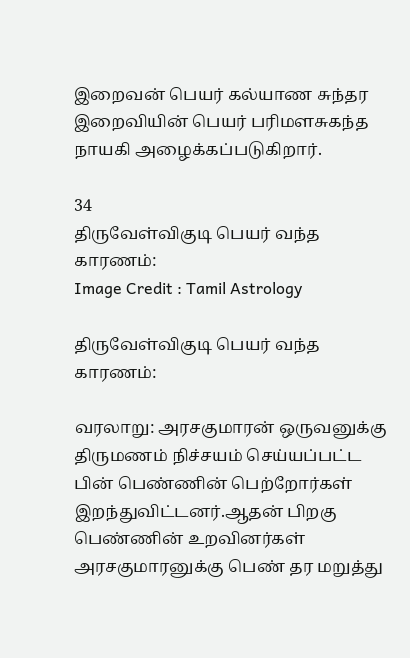இறைவன் பெயர் கல்யாண சுந்தர இறைவியின் பெயர் பரிமளசுகந்த நாயகி அழைக்கப்படுகிறார்.

34
திருவேள்விகுடி பெயர் வந்த காரணம்:
Image Credit : Tamil Astrology

திருவேள்விகுடி பெயர் வந்த காரணம்:

வரலாறு: அரசகுமாரன் ஒருவனுக்கு திருமணம் நிச்சயம் செய்யப்பட்ட பின் பெண்ணின் பெற்றோர்கள் இறந்துவிட்டனர்.ஆதன் பிறகு பெண்ணின் உறவினர்கள் அரசகுமாரனுக்கு பெண் தர மறுத்து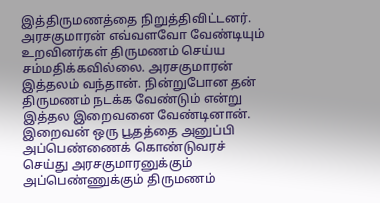இத்திருமணத்தை நிறுத்திவிட்டனர். அரசகுமாரன் எவ்வளவோ வேண்டியும் உறவினர்கள் திருமணம் செய்ய சம்மதிக்கவில்லை. அரசகுமாரன் இத்தலம் வந்தான். நின்றுபோன தன் திருமணம் நடக்க வேண்டும் என்று இத்தல இறைவனை வேண்டினான். இறைவன் ஒரு பூதத்தை அனுப்பி அப்பெண்ணைக் கொண்டுவரச் செய்து அரசகுமாரனுக்கும் அப்பெண்ணுக்கும் திருமணம்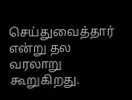செய்துவைத்தார் என்று தல வரலாறு கூறுகிறது.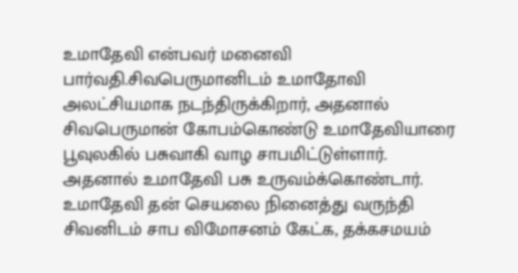உமாதேவி என்பவர் மனைவி பார்வதி.சிவபெருமானிடம் உமாதோவி அலட்சியமாக நடந்திருக்கிறார், அதனால் சிவபெருமான் கோபம்கொண்டு உமாதேவியாரை பூவுலகில் பசுவாகி வாழ சாபமிட்டுள்ளார். அதனால் உமாதேவி பசு உருவம்க்கொண்டார். உமாதேவி தன் செயலை நினைத்து வருந்தி சிவனிடம் சாப விமோசனம் கேட்க, தக்கசமயம்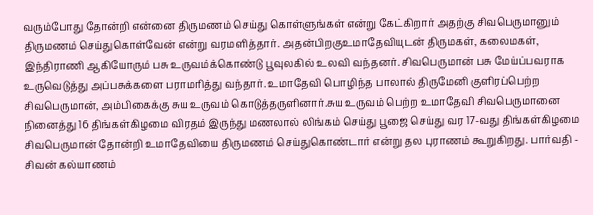வரும்போது தோன்றி என்னை திருமணம் செய்து கொள்ளுங்கள் என்று கேட்கிறார் அதற்கு சிவபெருமானும் திருமணம் செய்துகொள்வேன் என்று வரமளித்தார். அதன்பிறகுஉமாதேவியுடன் திருமகள், கலைமகள், இந்திராணி ஆகியோரும் பசு உருவம்க்கொண்டு பூவுலகில் உலவி வந்தனர். சிவபெருமான் பசு மேய்ப்பவராக உருவெடுத்து அப்பசுக்களை பராமரித்து வந்தார். உமாதேவி பொழிந்த பாலால் திருமேனி குளிரப்பெற்ற சிவபெருமான், அம்பிகைக்கு சுய உருவம் கொடுத்தருளினார்.சுய உருவம் பெற்ற உமாதேவி சிவபெருமானை நினைத்து 16 திங்கள்கிழமை விரதம் இருந்து மணலால் லிங்கம் செய்து பூஜை செய்து வர 17-வது திங்கள்கிழமை சிவபெருமான் தோன்றி உமாதேவியை திருமணம் செய்துகொண்டார் என்று தல புராணம் கூறுகிறது. பார்வதி - சிவன் கல்யாணம்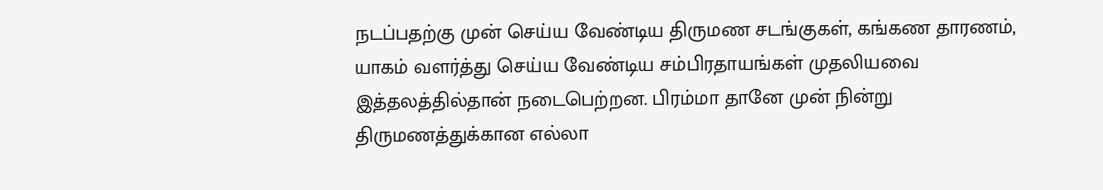நடப்பதற்கு முன் செய்ய வேண்டிய திருமண சடங்குகள், கங்கண தாரணம், யாகம் வளர்த்து செய்ய வேண்டிய சம்பிரதாயங்கள் முதலியவை இத்தலத்தில்தான் நடைபெற்றன. பிரம்மா தானே முன் நின்று திருமணத்துக்கான எல்லா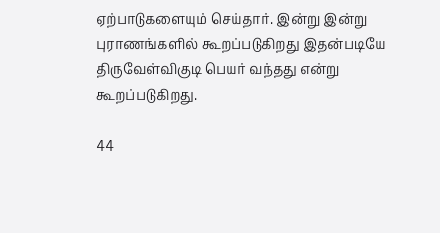ஏற்பாடுகளையும் செய்தார். இன்று இன்று புராணங்களில் கூறப்படுகிறது இதன்படியே திருவேள்விகுடி பெயர் வந்தது என்று கூறப்படுகிறது.

44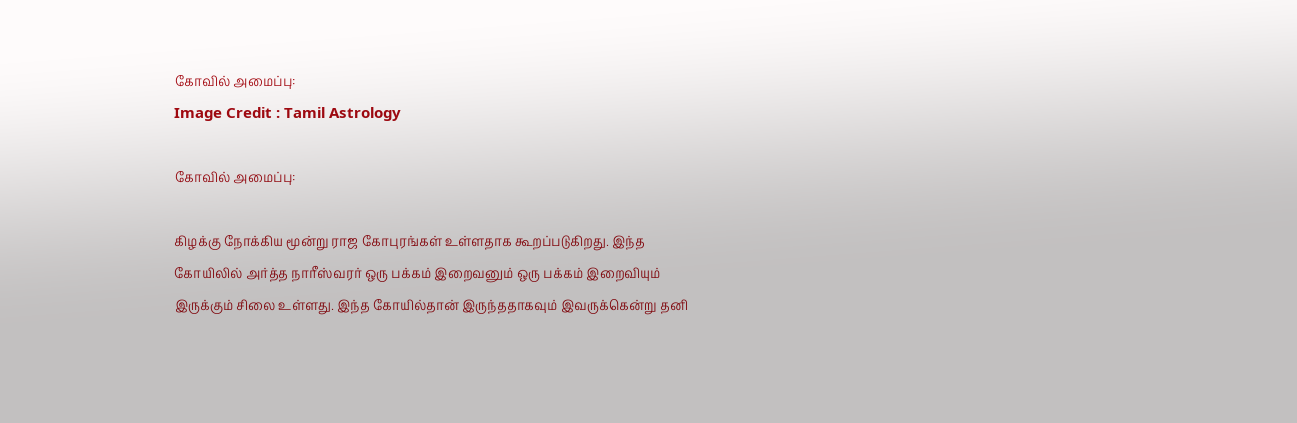கோவில் அமைப்பு:
Image Credit : Tamil Astrology

கோவில் அமைப்பு:

கிழக்கு நோக்கிய மூன்று ராஜ கோபுரங்கள் உள்ளதாக கூறப்படுகிறது. இந்த கோயிலில் அர்த்த நாரீஸ்வரர் ஒரு பக்கம் இறைவனும் ஒரு பக்கம் இறைவியும் இருக்கும் சிலை உள்ளது. இந்த கோயில்தான் இருந்ததாகவும் இவருக்கென்று தனி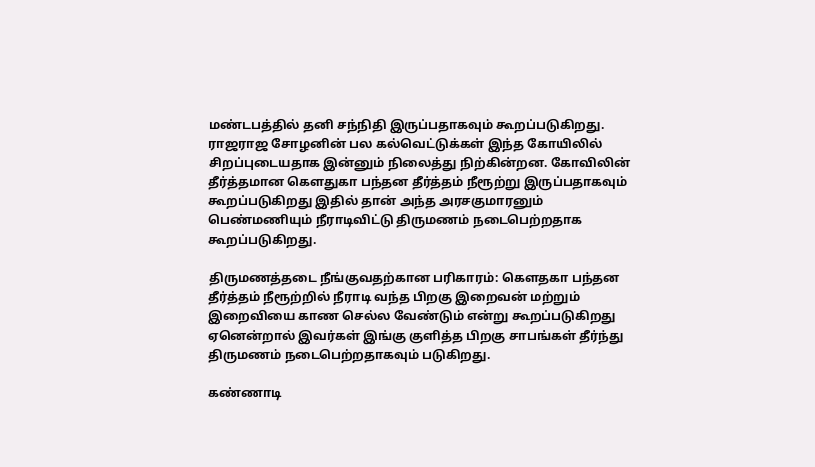மண்டபத்தில் தனி சந்நிதி இருப்பதாகவும் கூறப்படுகிறது. ராஜராஜ சோழனின் பல கல்வெட்டுக்கள் இந்த கோயிலில் சிறப்புடையதாக இன்னும் நிலைத்து நிற்கின்றன. கோவிலின் தீர்த்தமான கௌதுகா பந்தன தீர்த்தம் நீரூற்று இருப்பதாகவும் கூறப்படுகிறது இதில் தான் அந்த அரசகுமாரனும் பெண்மணியும் நீராடிவிட்டு திருமணம் நடைபெற்றதாக கூறப்படுகிறது.

திருமணத்தடை நீங்குவதற்கான பரிகாரம்: கௌதகா பந்தன தீர்த்தம் நீரூற்றில் நீராடி வந்த பிறகு இறைவன் மற்றும் இறைவியை காண செல்ல வேண்டும் என்று கூறப்படுகிறது ஏனென்றால் இவர்கள் இங்கு குளித்த பிறகு சாபங்கள் தீர்ந்து திருமணம் நடைபெற்றதாகவும் படுகிறது.

கண்ணாடி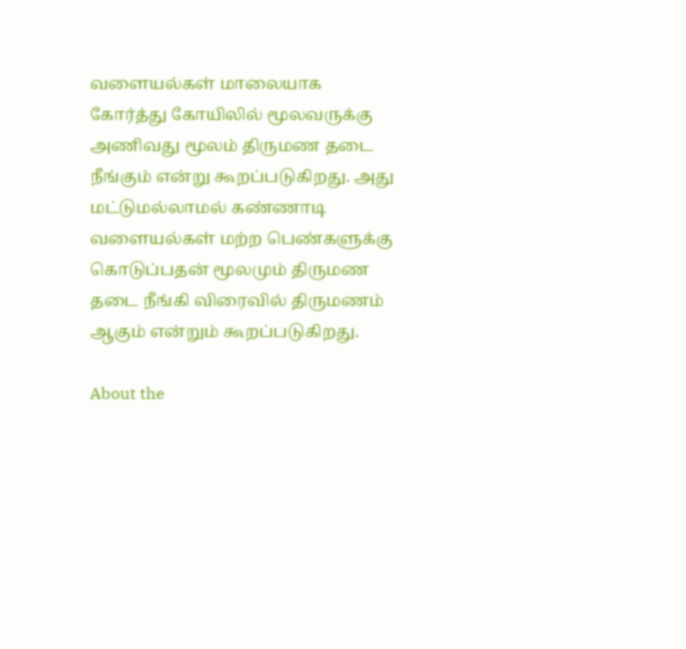வளையல்கள் மாலையாக கோர்த்து கோயிலில் மூலவருக்கு அணிவது மூலம் திருமண தடை நீங்கும் என்று கூறப்படுகிறது. அது மட்டுமல்லாமல் கண்ணாடி வளையல்கள் மற்ற பெண்களுக்கு கொடுப்பதன் மூலமும் திருமண தடை நீங்கி விரைவில் திருமணம் ஆகும் என்றும் கூறப்படுகிறது.

About the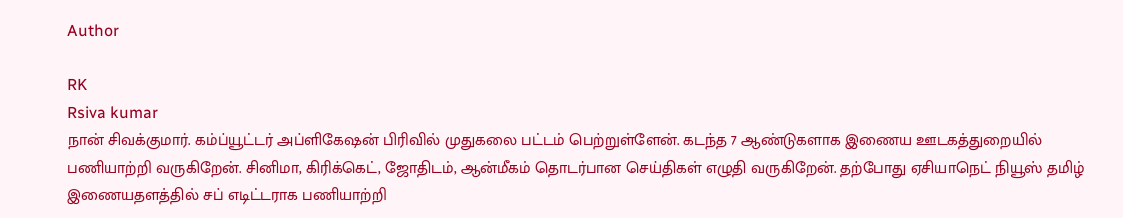Author

RK
Rsiva kumar
நான் சிவக்குமார். கம்ப்யூட்டர் அப்ளிகேஷன் பிரிவில் முதுகலை பட்டம் பெற்றுள்ளேன். கடந்த 7 ஆண்டுகளாக இணைய ஊடகத்துறையில் பணியாற்றி வருகிறேன். சினிமா, கிரிக்கெட், ஜோதிடம், ஆன்மீகம் தொடர்பான செய்திகள் எழுதி வருகிறேன். தற்போது ஏசியாநெட் நியூஸ் தமிழ் இணையதளத்தில் சப் எடிட்டராக பணியாற்றி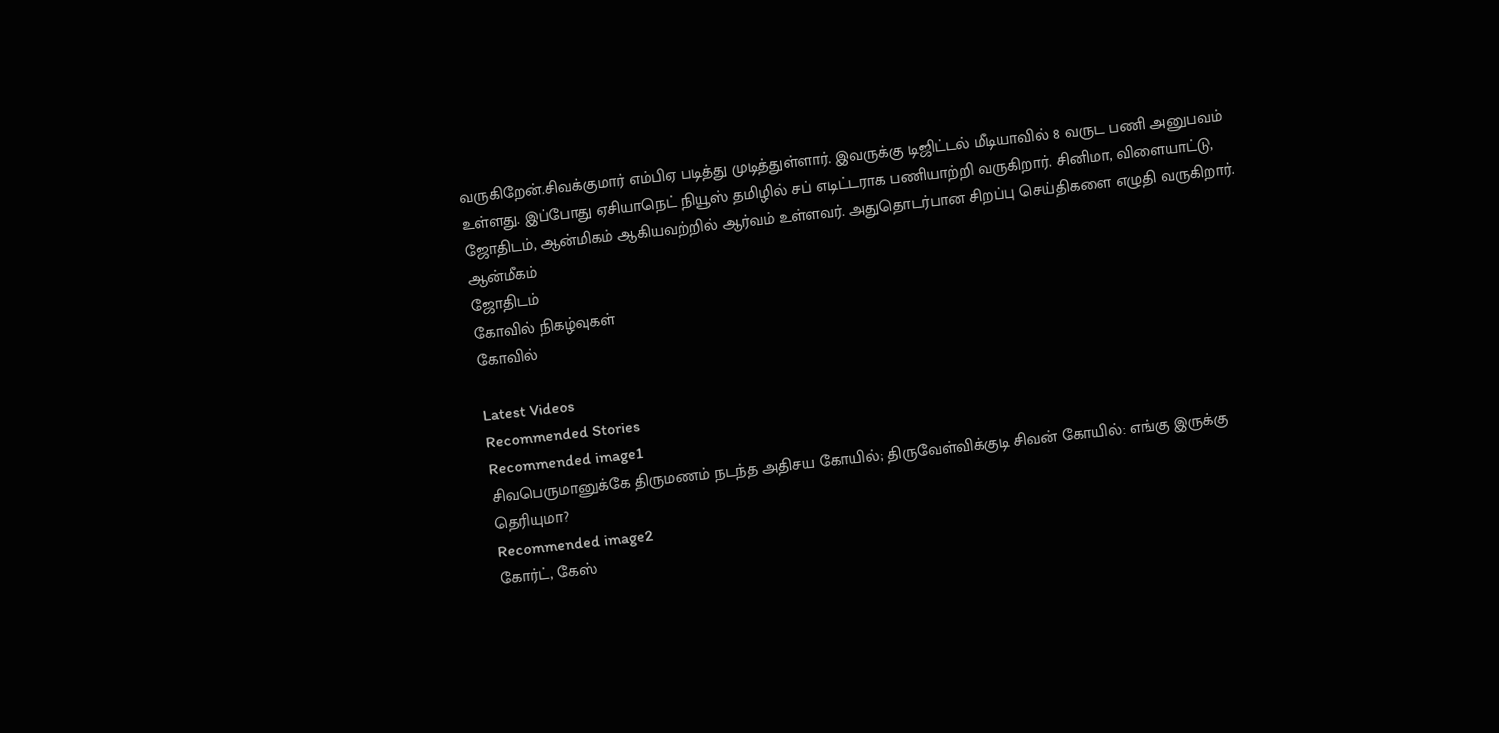வருகிறேன்.சிவக்குமார் எம்பிஏ படித்து முடித்துள்ளார். இவருக்கு டிஜிட்டல் மீடியாவில் 8 வருட பணி அனுபவம் உள்ளது. இப்போது ஏசியாநெட் நியூஸ் தமிழில் சப் எடிட்டராக பணியாற்றி வருகிறார். சினிமா, விளையாட்டு, ஜோதிடம், ஆன்மிகம் ஆகியவற்றில் ஆர்வம் உள்ளவர். அதுதொடர்பான சிறப்பு செய்திகளை எழுதி வருகிறார்.
ஆன்மீகம்
ஜோதிடம்
கோவில் நிகழ்வுகள்
கோவில்

Latest Videos
Recommended Stories
Recommended image1
சிவபெருமானுக்கே திருமணம் நடந்த அதிசய கோயில்; திருவேள்விக்குடி சிவன் கோயில்: எங்கு இருக்கு தெரியுமா?
Recommended image2
கோர்ட், கேஸ்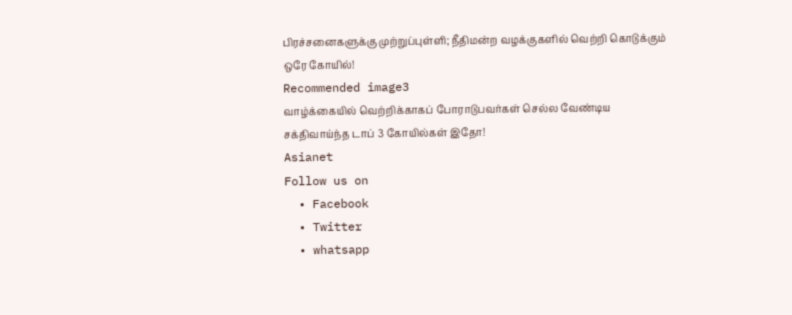பிரச்சனைகளுக்கு முற்றுப்புள்ளி; நீதிமன்ற வழக்குகளில் வெற்றி கொடுக்கும் ஒரே கோயில்!
Recommended image3
வாழ்க்கையில் வெற்றிக்காகப் போராடுபவர்கள் செல்ல வேண்டிய சக்திவாய்ந்த டாப் 3 கோயில்கள் இதோ!
Asianet
Follow us on
  • Facebook
  • Twitter
  • whatsapp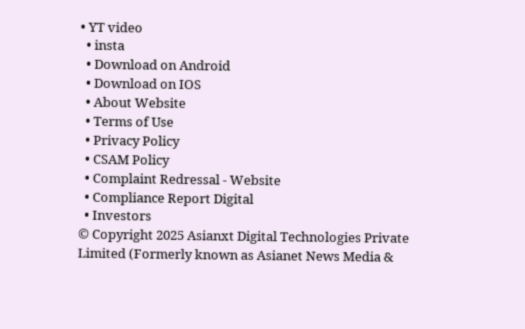• YT video
  • insta
  • Download on Android
  • Download on IOS
  • About Website
  • Terms of Use
  • Privacy Policy
  • CSAM Policy
  • Complaint Redressal - Website
  • Compliance Report Digital
  • Investors
© Copyright 2025 Asianxt Digital Technologies Private Limited (Formerly known as Asianet News Media &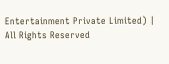Entertainment Private Limited) | All Rights Reserved